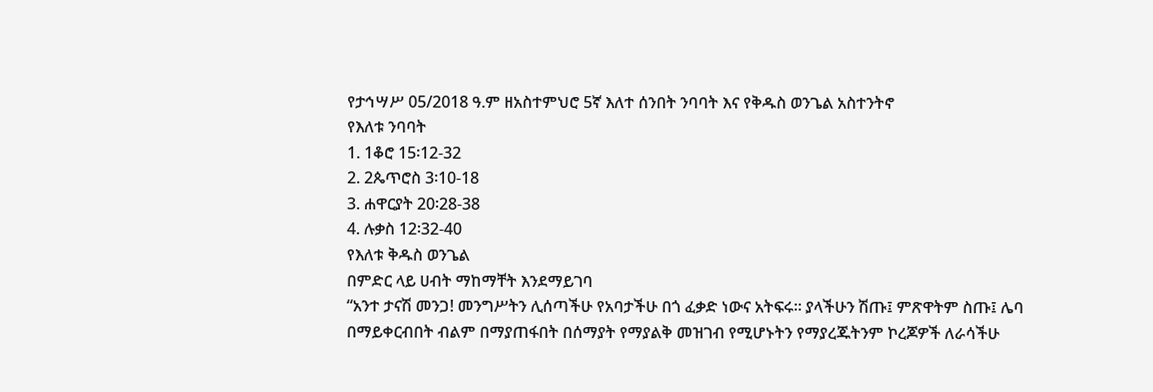የታኅሣሥ 05/2018 ዓ.ም ዘአስተምህሮ 5ኛ እለተ ሰንበት ንባባት እና የቅዱስ ወንጌል አስተንትኖ
የእለቱ ንባባት
1. 1ቆሮ 15፡12-32
2. 2ጴጥሮስ 3፡10-18
3. ሐዋርያት 20፡28-38
4. ሉቃስ 12፡32-40
የእለቱ ቅዱስ ወንጌል
በምድር ላይ ሀብት ማከማቸት እንደማይገባ
“አንተ ታናሽ መንጋ! መንግሥትን ሊሰጣችሁ የአባታችሁ በጎ ፈቃድ ነውና አትፍሩ። ያላችሁን ሽጡ፤ ምጽዋትም ስጡ፤ ሌባ በማይቀርብበት ብልም በማያጠፋበት በሰማያት የማያልቅ መዝገብ የሚሆኑትን የማያረጁትንም ኮረጆዎች ለራሳችሁ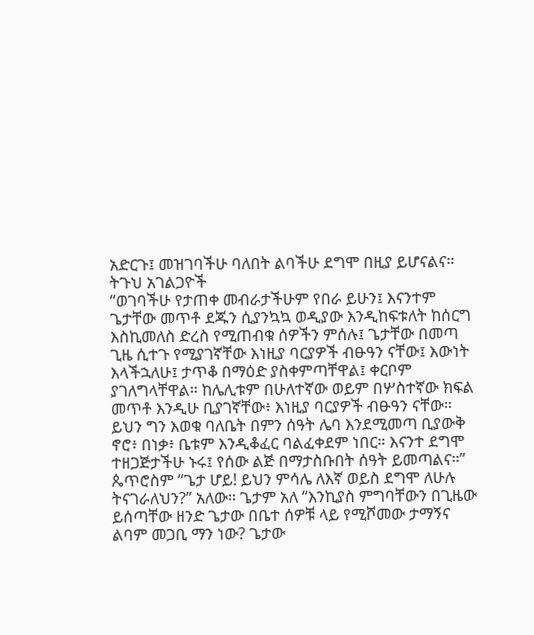አድርጉ፤ መዝገባችሁ ባለበት ልባችሁ ደግሞ በዚያ ይሆናልና።
ትጉህ አገልጋዮች
“ወገባችሁ የታጠቀ መብራታችሁም የበራ ይሁን፤ እናንተም ጌታቸው መጥቶ ደጁን ሲያንኳኳ ወዲያው እንዲከፍቱለት ከሰርግ እስኪመለስ ድረስ የሚጠብቁ ሰዎችን ምሰሉ፤ ጌታቸው በመጣ ጊዜ ሲተጉ የሚያገኛቸው እነዚያ ባርያዎች ብፁዓን ናቸው፤ እውነት እላችኋለሁ፤ ታጥቆ በማዕድ ያስቀምጣቸዋል፤ ቀርቦም ያገለግላቸዋል። ከሌሊቱም በሁለተኛው ወይም በሦስተኛው ክፍል መጥቶ እንዲሁ ቢያገኛቸው፥ እነዚያ ባርያዎች ብፁዓን ናቸው። ይህን ግን እወቁ ባለቤት በምን ሰዓት ሌባ እንደሚመጣ ቢያውቅ ኖሮ፥ በነቃ፥ ቤቱም እንዲቆፈር ባልፈቀደም ነበር። እናንተ ደግሞ ተዘጋጅታችሁ ኑሩ፤ የሰው ልጅ በማታስቡበት ሰዓት ይመጣልና።”
ጴጥሮስም “ጌታ ሆይ! ይህን ምሳሌ ለእኛ ወይስ ደግሞ ለሁሉ ትናገራለህን?” አለው። ጌታም አለ “እንኪያስ ምግባቸውን በጊዜው ይሰጣቸው ዘንድ ጌታው በቤተ ሰዎቹ ላይ የሚሾመው ታማኝና ልባም መጋቢ ማን ነው? ጌታው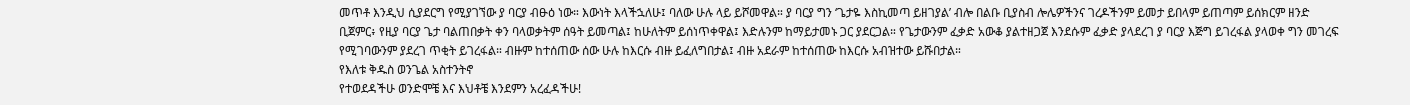መጥቶ እንዲህ ሲያደርግ የሚያገኘው ያ ባርያ ብፁዕ ነው። እውነት እላችኋለሁ፤ ባለው ሁሉ ላይ ይሾመዋል። ያ ባርያ ግን ‘ጌታዬ እስኪመጣ ይዘገያል’ ብሎ በልቡ ቢያስብ ሎሌዎችንና ገረዶችንም ይመታ ይበላም ይጠጣም ይሰክርም ዘንድ ቢጀምር፥ የዚያ ባርያ ጌታ ባልጠበቃት ቀን ባላወቃትም ሰዓት ይመጣል፤ ከሁለትም ይሰነጥቀዋል፤ እድሉንም ከማይታመኑ ጋር ያደርጋል። የጌታውንም ፈቃድ አውቆ ያልተዘጋጀ እንደሱም ፈቃድ ያላደረገ ያ ባርያ እጅግ ይገረፋል ያላወቀ ግን መገረፍ የሚገባውንም ያደረገ ጥቂት ይገረፋል። ብዙም ከተሰጠው ሰው ሁሉ ከእርሱ ብዙ ይፈለግበታል፤ ብዙ አደራም ከተሰጠው ከእርሱ አብዝተው ይሹበታል።
የእለቱ ቅዱስ ወንጌል አስተንትኖ
የተወደዳችሁ ወንድሞቼ እና እህቶቼ እንደምን አረፈዳችሁ!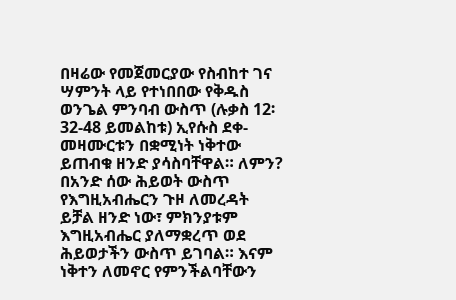በዛሬው የመጀመርያው የስብከተ ገና ሣምንት ላይ የተነበበው የቅዱስ ወንጌል ምንባብ ውስጥ (ሉቃስ 12፡32-48 ይመልከቱ) ኢየሱስ ደቀ-መዛሙርቱን በቋሚነት ነቅተው ይጠብቁ ዘንድ ያሳስባቸዋል። ለምን? በአንድ ሰው ሕይወት ውስጥ የእግዚአብሔርን ጉዞ ለመረዳት ይቻል ዘንድ ነው፣ ምክንያቱም እግዚአብሔር ያለማቋረጥ ወደ ሕይወታችን ውስጥ ይገባል። እናም ነቅተን ለመኖር የምንችልባቸውን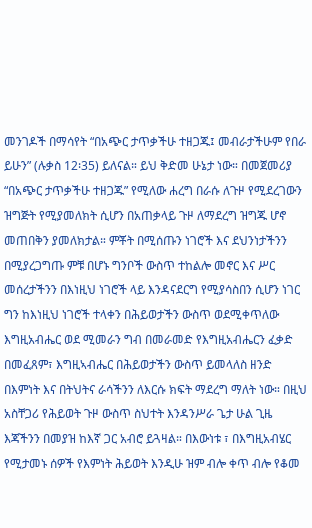መንገዶች በማሳየት “በአጭር ታጥቃችሁ ተዘጋጁ፤ መብራታችሁም የበራ ይሁን” (ሉቃስ 12፡35) ይለናል። ይህ ቅድመ ሁኔታ ነው። በመጀመሪያ “በአጭር ታጥቃችሁ ተዘጋጁ” የሚለው ሐረግ በራሱ ለጉዞ የሚደረገውን ዝግጅት የሚያመለክት ሲሆን በአጠቃላይ ጉዞ ለማደረግ ዝግጁ ሆኖ መጠበቅን ያመለክታል። ምቾት በሚሰጡን ነገሮች እና ደህንነታችንን በሚያረጋግጡ ምቹ በሆኑ ግንቦች ውስጥ ተከልሎ መኖር እና ሥር መሰረታችንን በእነዚህ ነገሮች ላይ እንዳናደርግ የሚያሳስበን ሲሆን ነገር ግን ከእነዚህ ነገሮች ተላቀን በሕይወታችን ውስጥ ወደሚቀጥለው እግዚአብሔር ወደ ሚመራን ግብ በመራመድ የእግዚአብሔርን ፈቃድ በመፈጸም፣ እግዚኣብሔር በሕይወታችን ውስጥ ይመላለስ ዘንድ በእምነት እና በትህትና ራሳችንን ለእርሱ ክፍት ማደረግ ማለት ነው። በዚህ አስቸጋሪ የሕይወት ጉዞ ውስጥ ስህተት እንዳንሥራ ጌታ ሁል ጊዜ እጃችንን በመያዝ ከእኛ ጋር አብሮ ይጓዛል። በእውነቱ ፣ በእግዚአብሄር የሚታመኑ ሰዎች የእምነት ሕይወት እንዲሁ ዝም ብሎ ቀጥ ብሎ የቆመ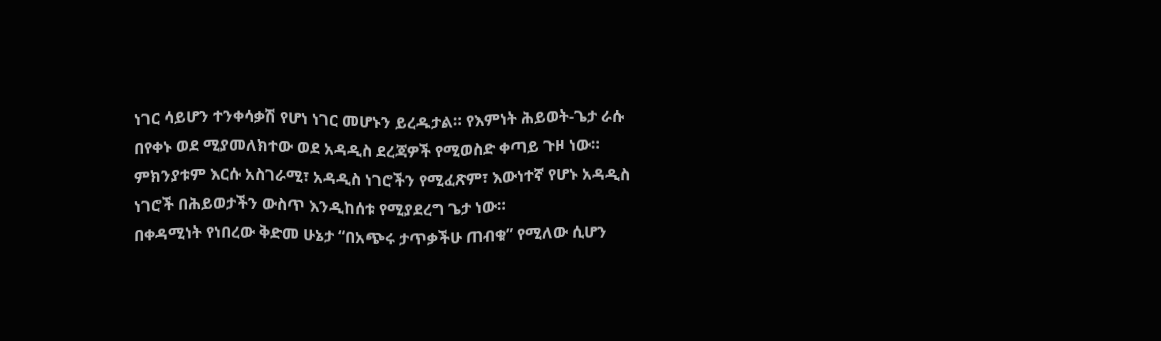ነገር ሳይሆን ተንቀሳቃሽ የሆነ ነገር መሆኑን ይረዱታል። የእምነት ሕይወት-ጌታ ራሱ በየቀኑ ወደ ሚያመለክተው ወደ አዳዲስ ደረጃዎች የሚወስድ ቀጣይ ጉዞ ነው። ምክንያቱም እርሱ አስገራሚ፣ አዳዲስ ነገሮችን የሚፈጽም፣ እውነተኛ የሆኑ አዳዲስ ነገሮች በሕይወታችን ውስጥ እንዲከሰቱ የሚያደረግ ጌታ ነው።
በቀዳሚነት የነበረው ቅድመ ሁኔታ “በአጭሩ ታጥቃችሁ ጠብቁ” የሚለው ሲሆን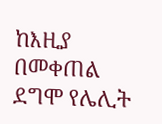ከእዚያ በመቀጠል ደግሞ የሌሊት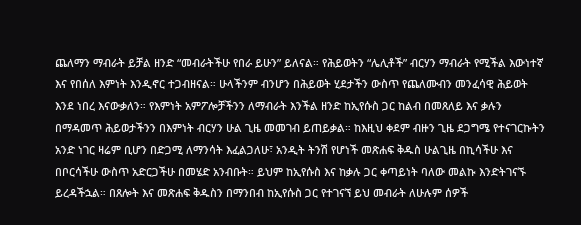ጨለማን ማብራት ይቻል ዘንድ “መብራትችሁ የበራ ይሁን” ይለናል። የሕይወትን “ሌሊቶች” ብርሃን ማብራት የሚችል እውነተኛ እና የበሰለ እምነት እንዲኖር ተጋብዘናል። ሁላችንም ብንሆን በሕይወት ሂደታችን ውስጥ የጨለሙብን መንፈሳዊ ሕይወት እንደ ነበረ እናውቃለን። የእምነት አምፖሎቻችንን ለማብራት እንችል ዘንድ ከኢየሱስ ጋር ከልብ በመጸለይ እና ቃሉን በማዳመጥ ሕይወታችንን በእምነት ብርሃን ሁል ጊዜ መመገብ ይጠይቃል። ከእዚህ ቀደም ብዙን ጊዜ ደጋግሜ የተናገርኩትን አንድ ነገር ዛሬም ቢሆን በድጋሚ ለማንሳት እፈልጋለሁ፣ አንዲት ትንሽ የሆነች መጽሐፍ ቅዱስ ሁልጊዜ በኪሳችሁ እና በቦርሳችሁ ውስጥ አድርጋችሁ በመሄድ አንብቡት። ይህም ከኢየሱስ እና ከቃሉ ጋር ቀጣይነት ባለው መልኩ እንድትገናኙ ይረዳችኋል። በጸሎት እና መጽሐፍ ቅዱስን በማንበብ ከኢየሱስ ጋር የተገናኘ ይህ መብራት ለሁሉም ሰዎች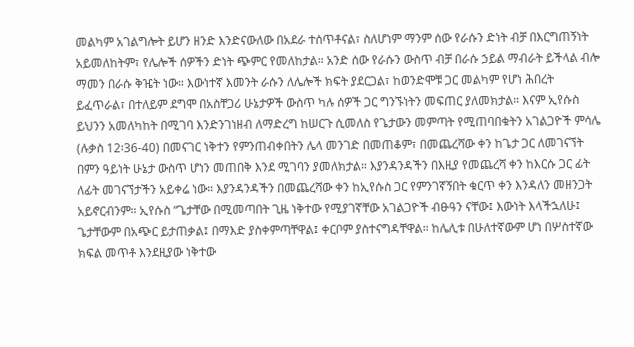መልካም አገልግሎት ይሆን ዘንድ እንድናውለው በአደራ ተሰጥቶናል፣ ስለሆነም ማንም ሰው የራሱን ድነት ብቻ በእርግጠኝነት አይመለከትም፣ የሌሎች ሰዎችን ድነት ጭምር የመለከታል። አንድ ሰው የራሱን ውስጥ ብቻ በራሱ ኃይል ማብራት ይችላል ብሎ ማመን በራሱ ቅዤት ነው። እውነተኛ እመንት ራሱን ለሌሎች ክፍት ያደርጋል፣ ከወንድሞቹ ጋር መልካም የሆነ ሕበረት ይፈጥራል፣ በተለይም ደግሞ በአስቸጋሪ ሁኔታዎች ውስጥ ካሉ ሰዎች ጋር ግንኙነትን መፍጠር ያለመክታል። እናም ኢየሱስ ይህንን አመለካከት በሚገባ እንድንገነዘብ ለማድረግ ከሠርጉ ሲመለስ የጌታውን መምጣት የሚጠባበቁትን አገልጋዮች ምሳሌ (ሉቃስ 12፡36-40) በመናገር ነቅተን የምንጠብቀበትን ሌላ መንገድ በመጠቆም፣ በመጨረሻው ቀን ከጌታ ጋር ለመገናኘት በምን ዓይነት ሁኔታ ውስጥ ሆነን መጠበቅ እንደ ሚገባን ያመለክታል። እያንዳንዳችን በእዚያ የመጨረሻ ቀን ከእርሱ ጋር ፊት ለፊት መገናኘታችን አይቀሬ ነው። እያንዳንዳችን በመጨረሻው ቀን ከኢየሱስ ጋር የምንገኛኝበት ቁርጥ ቀን እንዳለን መዘንጋት አይኖርብንም። ኢየሱስ “ጌታቸው በሚመጣበት ጊዜ ነቅተው የሚያገኛቸው አገልጋዮች ብፁዓን ናቸው፤ እውነት እላችኋለሁ፤ ጌታቸውም በአጭር ይታጠቃል፤ በማእድ ያስቀምጣቸዋል፤ ቀርቦም ያስተናግዳቸዋል። ከሌሊቱ በሁለተኛውም ሆነ በሦስተኛው ክፍል መጥቶ እንደዚያው ነቅተው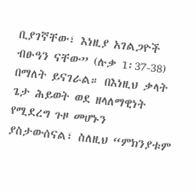ቢያገኛቸው፣ እነዚያ አገልጋዮች ብፁዓን ናቸው” (ሉቃ 1፡37-38) በማለት ይናገራል። በእነዚህ ቃላት ጌታ ሕይወት ወደ ዘላለማዊነት የሚደረግ ጉዞ መሆኑን ያስታውሰናል፣ ስለዚህ “ምክንያቱም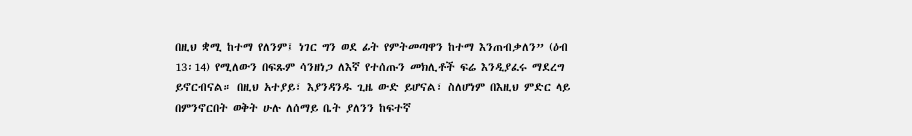በዚህ ቋሚ ከተማ የለንም፤ ነገር ግን ወደ ፊት የምትመጣዋን ከተማ እንጠብቃለን” (ዕብ 13፡14) የሚለውን በፍጹም ሳንዘነጋ ለእኛ የተሰጡን መክሊቶች ፍሬ እንዲያፈሩ ማደረግ ይኖርብናል። በዚህ አተያይ፣ እያንዳንዱ ጊዜ ውድ ይሆናል፣ ስለሆነም በእዚህ ምድር ላይ በምንኖርበት ወቅት ሁሉ ለሰማይ ቤት ያለንን ከፍተኛ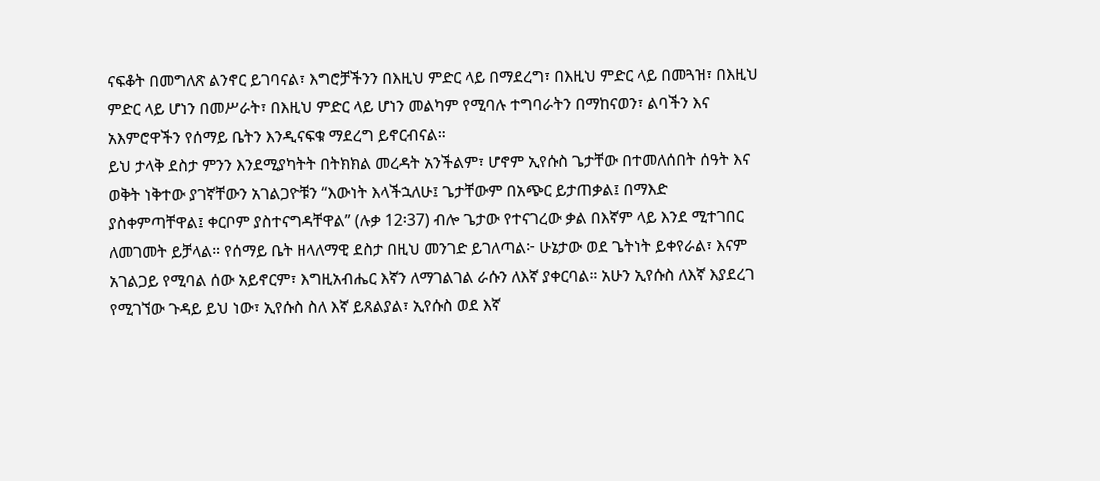ናፍቆት በመግለጽ ልንኖር ይገባናል፣ እግሮቻችንን በእዚህ ምድር ላይ በማደረግ፣ በእዚህ ምድር ላይ በመጓዝ፣ በእዚህ ምድር ላይ ሆነን በመሥራት፣ በእዚህ ምድር ላይ ሆነን መልካም የሚባሉ ተግባራትን በማከናወን፣ ልባችን እና አእምሮዋችን የሰማይ ቤትን እንዲናፍቁ ማደረግ ይኖርብናል።
ይህ ታላቅ ደስታ ምንን እንደሚያካትት በትክክል መረዳት አንችልም፣ ሆኖም ኢየሱስ ጌታቸው በተመለሰበት ሰዓት እና ወቅት ነቅተው ያገኛቸውን አገልጋዮቹን “እውነት እላችኋለሁ፤ ጌታቸውም በአጭር ይታጠቃል፤ በማእድ ያስቀምጣቸዋል፤ ቀርቦም ያስተናግዳቸዋል” (ሉቃ 12፡37) ብሎ ጌታው የተናገረው ቃል በእኛም ላይ እንደ ሚተገበር ለመገመት ይቻላል። የሰማይ ቤት ዘላለማዊ ደስታ በዚህ መንገድ ይገለጣል፦ ሁኔታው ወደ ጌትነት ይቀየራል፣ እናም አገልጋይ የሚባል ሰው አይኖርም፣ እግዚአብሔር እኛን ለማገልገል ራሱን ለእኛ ያቀርባል። አሁን ኢየሱስ ለእኛ እያደረገ የሚገኘው ጉዳይ ይህ ነው፣ ኢየሱስ ስለ እኛ ይጸልያል፣ ኢየሱስ ወደ እኛ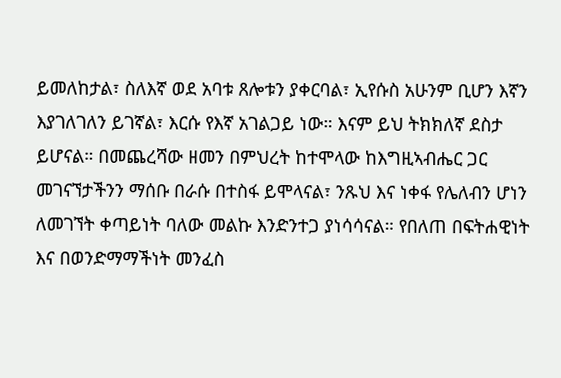ይመለከታል፣ ስለእኛ ወደ አባቱ ጸሎቱን ያቀርባል፣ ኢየሱስ አሁንም ቢሆን እኛን እያገለገለን ይገኛል፣ እርሱ የእኛ አገልጋይ ነው። እናም ይህ ትክክለኛ ደስታ ይሆናል። በመጨረሻው ዘመን በምህረት ከተሞላው ከእግዚኣብሔር ጋር መገናኘታችንን ማሰቡ በራሱ በተስፋ ይሞላናል፣ ንጹህ እና ነቀፋ የሌለብን ሆነን ለመገኘት ቀጣይነት ባለው መልኩ እንድንተጋ ያነሳሳናል። የበለጠ በፍትሐዊነት እና በወንድማማችነት መንፈስ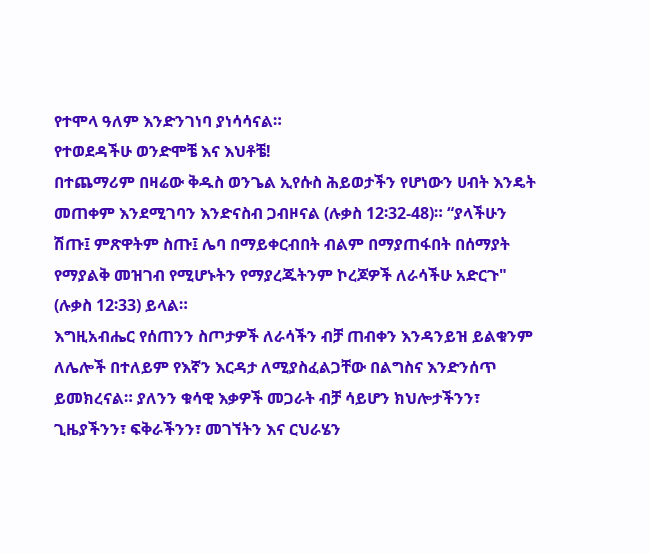የተሞላ ዓለም እንድንገነባ ያነሳሳናል።
የተወደዳችሁ ወንድሞቼ እና እህቶቼ!
በተጨማሪም በዛሬው ቅዱስ ወንጌል ኢየሱስ ሕይወታችን የሆነውን ሀብት እንዴት መጠቀም እንደሚገባን እንድናስብ ጋብዞናል (ሉቃስ 12፡32-48)። “ያላችሁን ሽጡ፤ ምጽዋትም ስጡ፤ ሌባ በማይቀርብበት ብልም በማያጠፋበት በሰማያት የማያልቅ መዝገብ የሚሆኑትን የማያረጁትንም ኮረጆዎች ለራሳችሁ አድርጉ" (ሉቃስ 12፡33) ይላል።
እግዚአብሔር የሰጠንን ስጦታዎች ለራሳችን ብቻ ጠብቀን እንዳንይዝ ይልቁንም ለሌሎች በተለይም የእኛን እርዳታ ለሚያስፈልጋቸው በልግስና እንድንሰጥ ይመክረናል። ያለንን ቁሳዊ እቃዎች መጋራት ብቻ ሳይሆን ክህሎታችንን፣ ጊዜያችንን፣ ፍቅራችንን፣ መገኘትን እና ርህራሄን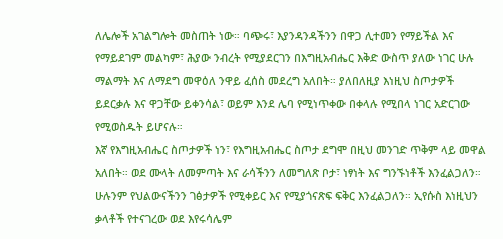ለሌሎች አገልግሎት መስጠት ነው። ባጭሩ፣ እያንዳንዳችንን በዋጋ ሊተመን የማይችል እና የማይደገም መልካም፣ ሕያው ንብረት የሚያደርገን በእግዚአብሔር እቅድ ውስጥ ያለው ነገር ሁሉ ማልማት እና ለማደግ መዋዕለ ንዋይ ፈሰስ መደረግ አለበት። ያለበለዚያ እነዚህ ስጦታዎች ይደርቃሉ እና ዋጋቸው ይቀንሳል፣ ወይም እንደ ሌባ የሚነጥቀው በቀላሉ የሚበላ ነገር አድርገው የሚወስዱት ይሆናሉ።
እኛ የእግዚአብሔር ስጦታዎች ነን፣ የእግዚአብሔር ስጦታ ደግሞ በዚህ መንገድ ጥቅም ላይ መዋል አለበት። ወደ ሙላት ለመምጣት እና ራሳችንን ለመግለጽ ቦታ፣ ነፃነት እና ግንኙነቶች እንፈልጋለን። ሁሉንም የህልውናችንን ገፅታዎች የሚቀይር እና የሚያጎናጽፍ ፍቅር እንፈልጋለን። ኢየሱስ እነዚህን ቃላቶች የተናገረው ወደ እየሩሳሌም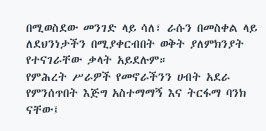በሚወስደው መንገድ ላይ ሳለ፣ ራሱን በመስቀል ላይ ለደህንነታችን በሚያቀርብበት ወቅት ያለምክንያት የተናገራቸው ቃላት አይደሉም።
የምሕረት ሥራዎች የመኖራችንን ሀብት አደራ የምንሰጥበት እጅግ አስተማማኝ እና ትርፋማ ባንክ ናቸው፤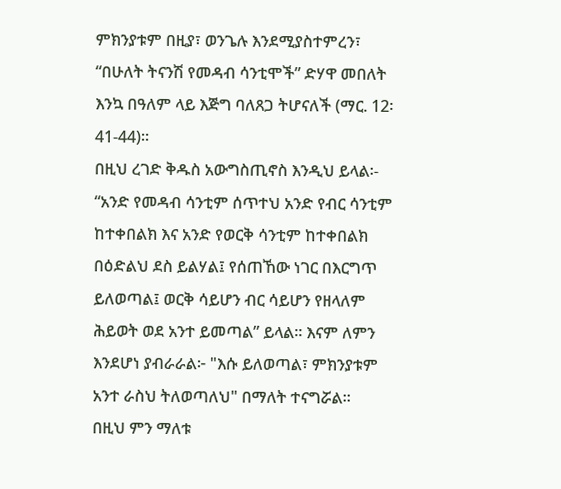ምክንያቱም በዚያ፣ ወንጌሉ እንደሚያስተምረን፣ “በሁለት ትናንሽ የመዳብ ሳንቲሞች” ድሃዋ መበለት እንኳ በዓለም ላይ እጅግ ባለጸጋ ትሆናለች (ማር. 12፡41-44)።
በዚህ ረገድ ቅዱስ አውግስጢኖስ እንዲህ ይላል፡- “አንድ የመዳብ ሳንቲም ሰጥተህ አንድ የብር ሳንቲም ከተቀበልክ እና አንድ የወርቅ ሳንቲም ከተቀበልክ በዕድልህ ደስ ይልሃል፤ የሰጠኸው ነገር በእርግጥ ይለወጣል፤ ወርቅ ሳይሆን ብር ሳይሆን የዘላለም ሕይወት ወደ አንተ ይመጣል” ይላል። እናም ለምን እንደሆነ ያብራራል፦ "እሱ ይለወጣል፣ ምክንያቱም አንተ ራስህ ትለወጣለህ" በማለት ተናግሯል።
በዚህ ምን ማለቱ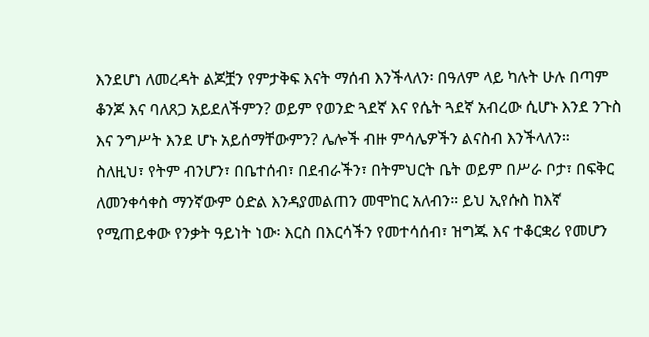እንደሆነ ለመረዳት ልጆቿን የምታቅፍ እናት ማሰብ እንችላለን፡ በዓለም ላይ ካሉት ሁሉ በጣም ቆንጆ እና ባለጸጋ አይደለችምን? ወይም የወንድ ጓደኛ እና የሴት ጓደኛ አብረው ሲሆኑ እንደ ንጉስ እና ንግሥት እንደ ሆኑ አይሰማቸውምን? ሌሎች ብዙ ምሳሌዎችን ልናስብ እንችላለን።
ስለዚህ፣ የትም ብንሆን፣ በቤተሰብ፣ በደብራችን፣ በትምህርት ቤት ወይም በሥራ ቦታ፣ በፍቅር ለመንቀሳቀስ ማንኛውም ዕድል እንዳያመልጠን መሞከር አለብን። ይህ ኢየሱስ ከእኛ የሚጠይቀው የንቃት ዓይነት ነው፡ እርስ በእርሳችን የመተሳሰብ፣ ዝግጁ እና ተቆርቋሪ የመሆን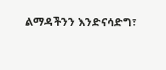ልማዳችንን እንድናሳድግ፣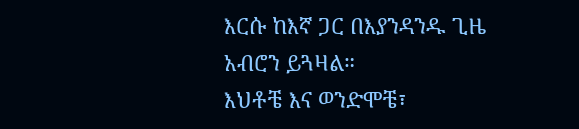እርሱ ከእኛ ጋር በእያንዳንዱ ጊዜ አብሮን ይጓዛል።
እህቶቼ እና ወንድሞቼ፣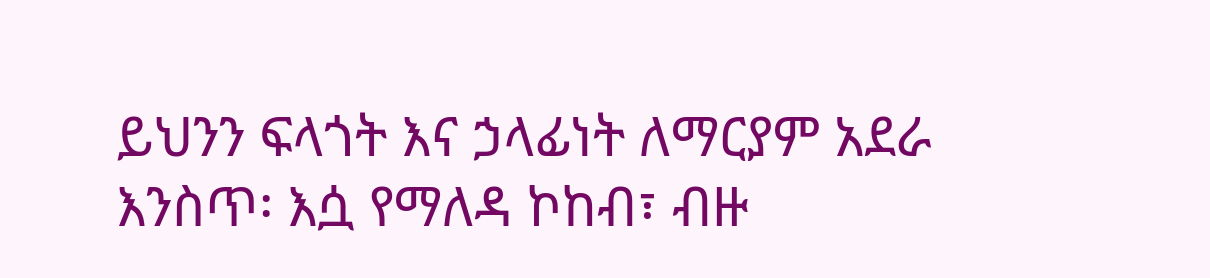ይህንን ፍላጎት እና ኃላፊነት ለማርያም አደራ እንስጥ፡ እሷ የማለዳ ኮከብ፣ ብዙ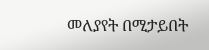መለያየት በሚታይበት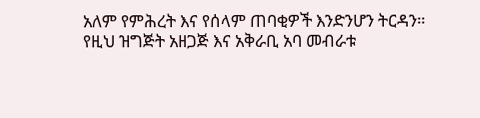አለም የምሕረት እና የሰላም ጠባቂዎች እንድንሆን ትርዳን።
የዚህ ዝግጅት አዘጋጅ እና አቅራቢ አባ መብራቱ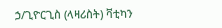ኃ/ጊዮርጊስ (ላዛሪስት) ቫቲካን